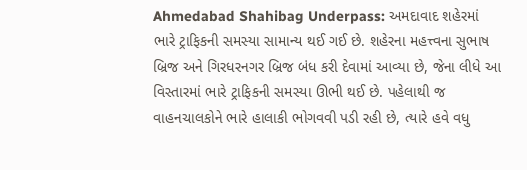Ahmedabad Shahibag Underpass: અમદાવાદ શહેરમાં ભારે ટ્રાફિકની સમસ્યા સામાન્ય થઈ ગઈ છે. શહેરના મહત્ત્વના સુભાષ બ્રિજ અને ગિરધરનગર બ્રિજ બંધ કરી દેવામાં આવ્યા છે, જેના લીધે આ વિસ્તારમાં ભારે ટ્રાફિકની સમસ્યા ઊભી થઈ છે. પહેલાથી જ વાહનચાલકોને ભારે હાલાકી ભોગવવી પડી રહી છે, ત્યારે હવે વધુ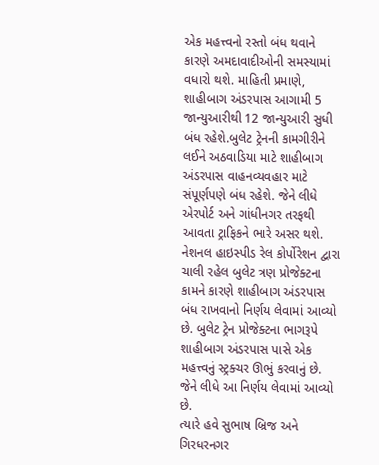એક મહત્ત્વનો રસ્તો બંધ થવાને કારણે અમદાવાદીઓની સમસ્યામાં વધારો થશે. માહિતી પ્રમાણે, શાહીબાગ અંડરપાસ આગામી 5 જાન્યુઆરીથી 12 જાન્યુઆરી સુધી બંધ રહેશે.બુલેટ ટ્રેનની કામગીરીને લઈને અઠવાડિયા માટે શાહીબાગ અંડરપાસ વાહનવ્યવહાર માટે સંપૂર્ણપણે બંધ રહેશે. જેને લીધે એરપોર્ટ અને ગાંધીનગર તરફથી આવતા ટ્રાફિકને ભારે અસર થશે. નેશનલ હાઇસ્પીડ રેલ કોર્પોરેશન દ્વારા ચાલી રહેલ બુલેટ ત્રણ પ્રોજેક્ટના કામને કારણે શાહીબાગ અંડરપાસ બંધ રાખવાનો નિર્ણય લેવામાં આવ્યો છે. બુલેટ ટ્રેન પ્રોજેક્ટના ભાગરૂપે શાહીબાગ અંડરપાસ પાસે એક મહત્ત્વનું સ્ટ્રક્ચર ઊભું કરવાનું છે. જેને લીધે આ નિર્ણય લેવામાં આવ્યો છે.
ત્યારે હવે સુભાષ બ્રિજ અને ગિરધરનગર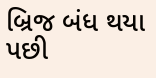બ્રિજ બંધ થયા પછી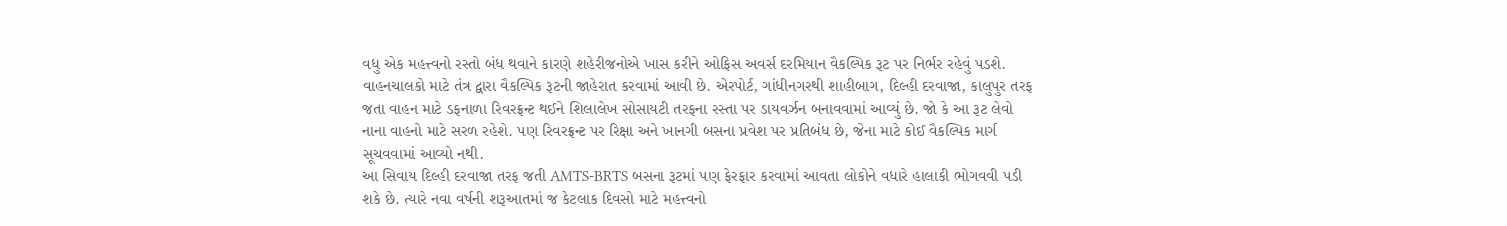વધુ એક મહત્ત્વનો રસ્તો બંધ થવાને કારણે શહેરીજનોએ ખાસ કરીને ઓફિસ અવર્સ દરમિયાન વૈકલ્પિક રૂટ પર નિર્ભર રહેવું પડશે. વાહનચાલકો માટે તંત્ર દ્વારા વૈકલ્પિક રૂટની જાહેરાત કરવામાં આવી છે. એરપોર્ટ, ગાંધીનગરથી શાહીબાગ, દિલ્હી દરવાજા, કાલુપુર તરફ જતા વાહન માટે ડફનાળા રિવરફ્રન્ટ થઈને શિલાલેખ સોસાયટી તરફના રસ્તા પર ડાયવર્ઝન બનાવવામાં આવ્યું છે. જો કે આ રૂટ લેવો નાના વાહનો માટે સરળ રહેશે. પણ રિવરફ્રન્ટ પર રિક્ષા અને ખાનગી બસના પ્રવેશ પર પ્રતિબંધ છે, જેના માટે કોઈ વૈકલ્પિક માર્ગ સૂચવવામાં આવ્યો નથી.
આ સિવાય દિલ્હી દરવાજા તરફ જતી AMTS-BRTS બસના રૂટમાં પણ ફેરફાર કરવામાં આવતા લોકોને વધારે હાલાકી ભોગવવી પડી શકે છે. ત્યારે નવા વર્ષની શરૂઆતમાં જ કેટલાક દિવસો માટે મહત્ત્વનો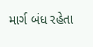માર્ગ બંધ રહેતા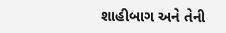શાહીબાગ અને તેની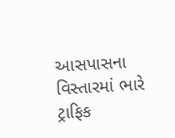આસપાસના વિસ્તારમાં ભારે ટ્રાફિક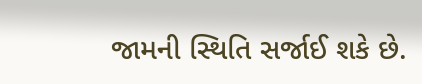જામની સ્થિતિ સર્જાઈ શકે છે.